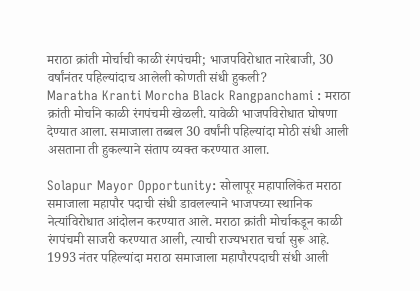मराठा क्रांती मोर्चाची काळी रंगपंचमी; भाजपविरोधात नारेबाजी, 30 वर्षांनंतर पहिल्यांदाच आलेली कोणती संधी हुकली?
Maratha Kranti Morcha Black Rangpanchami : मराठा क्रांती मोर्चाने काळी रंगपंचमी खेळली. यावेळी भाजपविरोधात घोषणा देण्यात आला. समाजाला तब्बल 30 वर्षांनी पहिल्यांदा मोठी संधी आली असताना ती हुकल्याने संताप व्यक्त करण्यात आला.

Solapur Mayor Opportunity: सोलापूर महापालिकेत मराठा समाजाला महापौर पदाची संधी डावलल्याने भाजपच्या स्थानिक नेत्यांविरोधात आंदोलन करण्यात आले. मराठा क्रांती मोर्चाकडून काळी रंगपंचमी साजरी करण्यात आली, त्याची राज्यभरात चर्चा सुरू आहे. 1993 नंतर पहिल्यांदा मराठा समाजाला महापौरपदाची संधी आली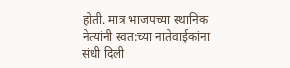होती. मात्र भाजपच्या स्थानिक नेत्यांनी स्वत:च्या नातेवाईकांना संधी दिली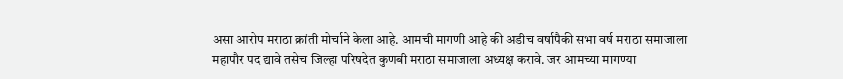असा आरोप मराठा क्रांती मोर्चाने केला आहे. आमची मागणी आहे की अडीच वर्षापैकी सभा वर्ष मराठा समाजाला महापौर पद द्यावे तसेच जिल्हा परिषदेत कुणबी मराठा समाजाला अध्यक्ष करावे. जर आमच्या मागण्या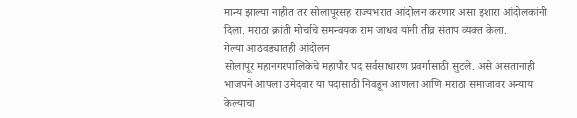मान्य झाल्या नाहीत तर सोलापूरसह राज्यभरात आंदोलन करणार असा इशारा आंदोलकांनी दिला. मराठा क्रांती मोर्चाचे समन्वयक राम जाधव यांनी तीव्र संताप व्यक्त केला.
गेल्या आठवड्यातही आंदोलन
सोलापूर महानगरपालिकेचे महापौर पद सर्वसाधारण प्रवर्गासाठी सुटले. असे असतानाही भाजपने आपला उमेदवार या पदासाठी निवडून आणला आणि मराठा समाजावर अन्याय केल्याचा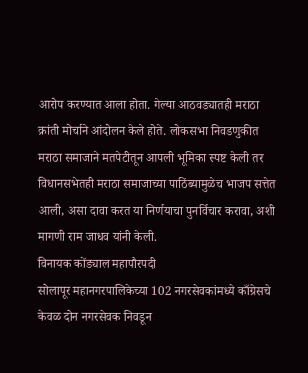आरोप करण्यात आला होता. गेल्या आठवड्यातही मराठा क्रांती मोर्चाने आंदोलन केले होते. लोकसभा निवडणुकीत मराठा समाजाने मतपेटीतून आपली भूमिका स्पष्ट केली तर विधानसभेतही मराठा समाजाच्या पाठिंब्यामुळेच भाजप सत्तेत आली, असा दावा करत या निर्णयाचा पुनर्विचार करावा, अशी मागणी राम जाधव यांनी केली.
विनायक कोंड्याल महापौरपदी
सोलापूर महानगरपालिकेच्या 102 नगरसेवकांमध्ये काँग्रेसचे केवळ दोन नगरसेवक निवडून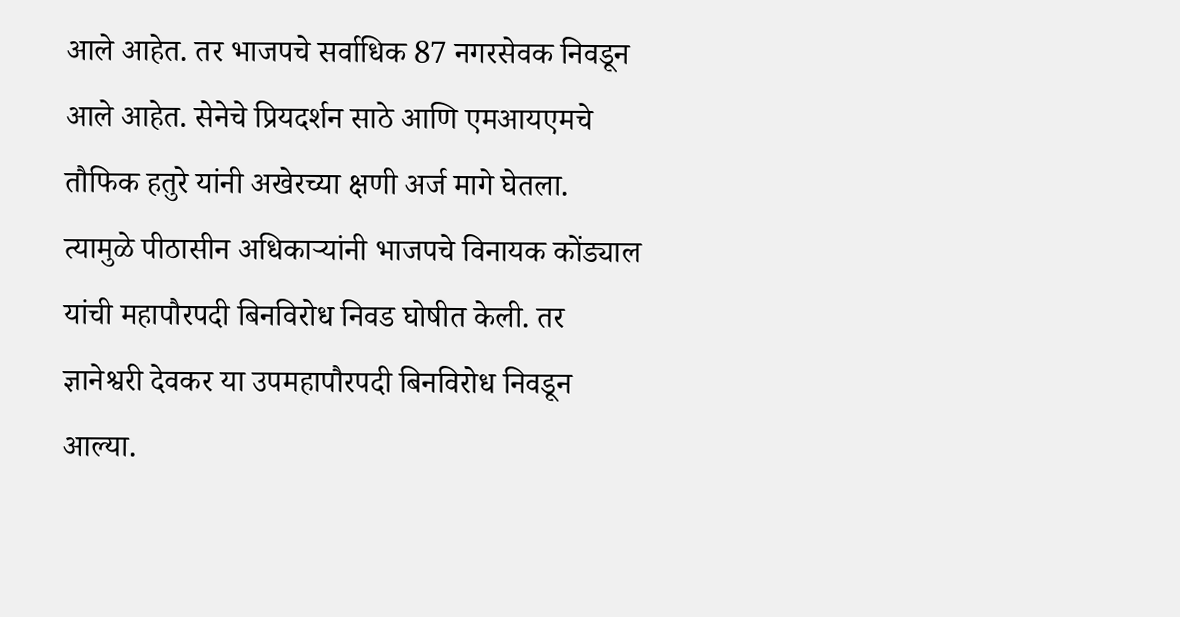आले आहेत. तर भाजपचे सर्वाधिक 87 नगरसेवक निवडून आले आहेत. सेनेचे प्रियदर्शन साठे आणि एमआयएमचे तौफिक हतुरे यांनी अखेरच्या क्षणी अर्ज मागे घेतला. त्यामुळे पीठासीन अधिकाऱ्यांनी भाजपचे विनायक कोंड्याल यांची महापौरपदी बिनविरोध निवड घोषीत केली. तर ज्ञानेश्वरी देवकर या उपमहापौरपदी बिनविरोध निवडून आल्या.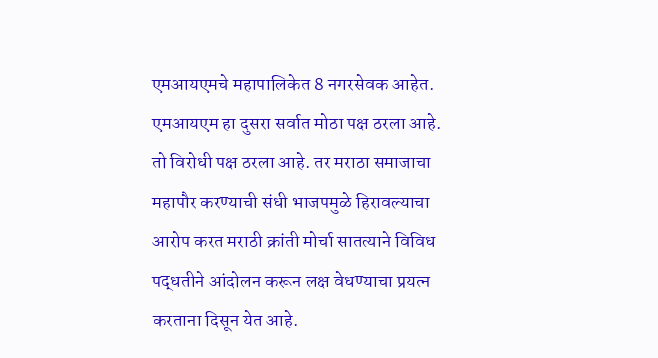एमआयएमचे महापालिकेत 8 नगरसेवक आहेत. एमआयएम हा दुसरा सर्वात मोठा पक्ष ठरला आहे. तो विरोधी पक्ष ठरला आहे. तर मराठा समाजाचा महापौर करण्याची संधी भाजपमुळे हिरावल्याचा आरोप करत मराठी क्रांती मोर्चा सातत्याने विविध पद्धतीने आंदोलन करून लक्ष वेधण्याचा प्रयत्न करताना दिसून येत आहे.